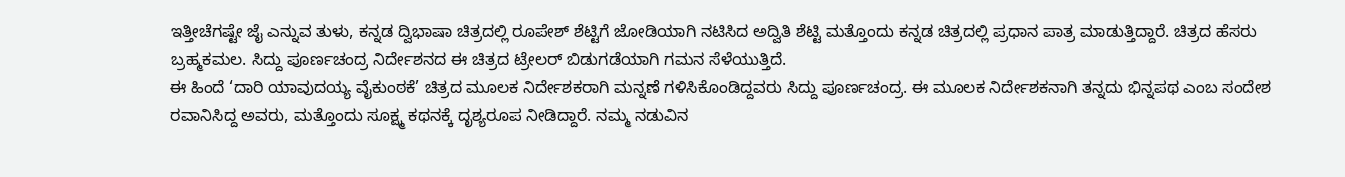ಇತ್ತೀಚೆಗಷ್ಟೇ ಜೈ ಎನ್ನುವ ತುಳು, ಕನ್ನಡ ದ್ವಿಭಾಷಾ ಚಿತ್ರದಲ್ಲಿ ರೂಪೇಶ್ ಶೆಟ್ಟಿಗೆ ಜೋಡಿಯಾಗಿ ನಟಿಸಿದ ಅದ್ವಿತಿ ಶೆಟ್ಟಿ ಮತ್ತೊಂದು ಕನ್ನಡ ಚಿತ್ರದಲ್ಲಿ ಪ್ರಧಾನ ಪಾತ್ರ ಮಾಡುತ್ತಿದ್ದಾರೆ. ಚಿತ್ರದ ಹೆಸರು ಬ್ರಹ್ಮಕಮಲ. ಸಿದ್ದು ಪೂರ್ಣಚಂದ್ರ ನಿರ್ದೇಶನದ ಈ ಚಿತ್ರದ ಟ್ರೇಲರ್ ಬಿಡುಗಡೆಯಾಗಿ ಗಮನ ಸೆಳೆಯುತ್ತಿದೆ.
ಈ ಹಿಂದೆ ‘ದಾರಿ ಯಾವುದಯ್ಯ ವೈಕುಂಠಕೆ’ ಚಿತ್ರದ ಮೂಲಕ ನಿರ್ದೇಶಕರಾಗಿ ಮನ್ನಣೆ ಗಳಿಸಿಕೊಂಡಿದ್ದವರು ಸಿದ್ದು ಪೂರ್ಣಚಂದ್ರ. ಈ ಮೂಲಕ ನಿರ್ದೇಶಕನಾಗಿ ತನ್ನದು ಭಿನ್ನಪಥ ಎಂಬ ಸಂದೇಶ ರವಾನಿಸಿದ್ದ ಅವರು, ಮತ್ತೊಂದು ಸೂಕ್ಷ್ಮ ಕಥನಕ್ಕೆ ದೃಶ್ಯರೂಪ ನೀಡಿದ್ದಾರೆ. ನಮ್ಮ ನಡುವಿನ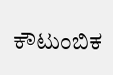ಕೌಟುಂಬಿಕ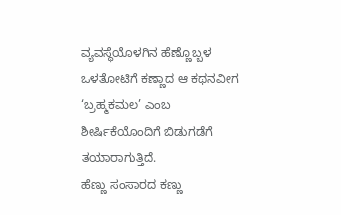ವ್ಯವಸ್ಥೆಯೊಳಗಿನ ಹೆಣ್ಣೊಬ್ಬಳ ಒಳತೋಟಿಗೆ ಕಣ್ಣಾದ ಆ ಕಥನವೀಗ ‘ಬ್ರಹ್ಮಕಮಲ’ ಎಂಬ ಶೀರ್ಷಿಕೆಯೊಂದಿಗೆ ಬಿಡುಗಡೆಗೆ ತಯಾರಾಗುತ್ತಿದೆ.
ಹೆಣ್ಣು ಸಂಸಾರದ ಕಣ್ಣು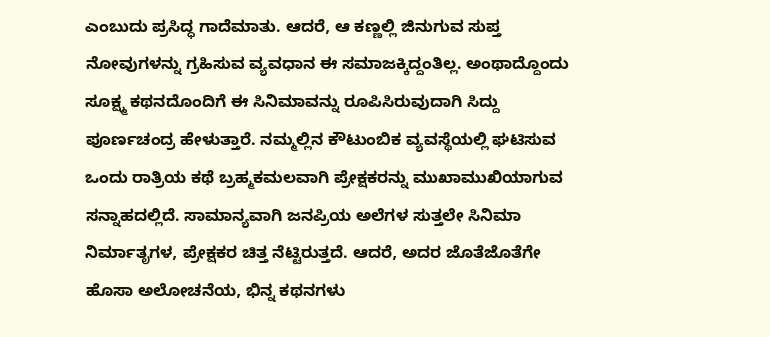ಎಂಬುದು ಪ್ರಸಿದ್ಧ ಗಾದೆಮಾತು. ಆದರೆ, ಆ ಕಣ್ಣಲ್ಲಿ ಜಿನುಗುವ ಸುಪ್ತ ನೋವುಗಳನ್ನು ಗ್ರಹಿಸುವ ವ್ಯವಧಾನ ಈ ಸಮಾಜಕ್ಕಿದ್ದಂತಿಲ್ಲ. ಅಂಥಾದ್ದೊಂದು ಸೂಕ್ಷ್ಮ ಕಥನದೊಂದಿಗೆ ಈ ಸಿನಿಮಾವನ್ನು ರೂಪಿಸಿರುವುದಾಗಿ ಸಿದ್ದು ಪೂರ್ಣಚಂದ್ರ ಹೇಳುತ್ತಾರೆ. ನಮ್ಮಲ್ಲಿನ ಕೌಟುಂಬಿಕ ವ್ಯವಸ್ಥೆಯಲ್ಲಿ ಘಟಿಸುವ ಒಂದು ರಾತ್ರಿಯ ಕಥೆ ಬ್ರಹ್ಮಕಮಲವಾಗಿ ಪ್ರೇಕ್ಷಕರನ್ನು ಮುಖಾಮುಖಿಯಾಗುವ ಸನ್ನಾಹದಲ್ಲಿದೆ. ಸಾಮಾನ್ಯವಾಗಿ ಜನಪ್ರಿಯ ಅಲೆಗಳ ಸುತ್ತಲೇ ಸಿನಿಮಾ ನಿರ್ಮಾತೃಗಳ, ಪ್ರೇಕ್ಷಕರ ಚಿತ್ತ ನೆಟ್ಟಿರುತ್ತದೆ. ಆದರೆ, ಅದರ ಜೊತೆಜೊತೆಗೇ ಹೊಸಾ ಅಲೋಚನೆಯ, ಭಿನ್ನ ಕಥನಗಳು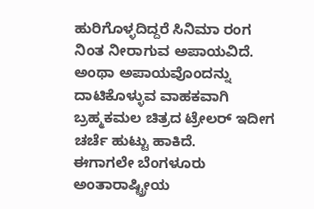ಹುರಿಗೊಳ್ಳದಿದ್ದರೆ ಸಿನಿಮಾ ರಂಗ ನಿಂತ ನೀರಾಗುವ ಅಪಾಯವಿದೆ. ಅಂಥಾ ಅಪಾಯವೊಂದನ್ನು ದಾಟಿಕೊಳ್ಳುವ ವಾಹಕವಾಗಿ ಬ್ರಹ್ಮಕಮಲ ಚಿತ್ರದ ಟ್ರೇಲರ್ ಇದೀಗ ಚರ್ಚೆ ಹುಟ್ಟು ಹಾಕಿದೆ.
ಈಗಾಗಲೇ ಬೆಂಗಳೂರು ಅಂತಾರಾಷ್ಟ್ರೀಯ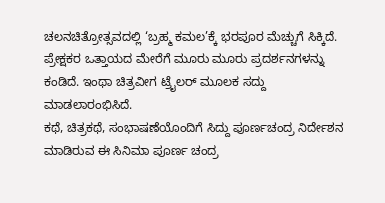ಚಲನಚಿತ್ರೋತ್ಸವದಲ್ಲಿ ‘ಬ್ರಹ್ಮ ಕಮಲ’ಕ್ಕೆ ಭರಪೂರ ಮೆಚ್ಚುಗೆ ಸಿಕ್ಕಿದೆ. ಪ್ರೇಕ್ಷಕರ ಒತ್ತಾಯದ ಮೇರೆಗೆ ಮೂರು ಮೂರು ಪ್ರದರ್ಶನಗಳನ್ನು ಕಂಡಿದೆ. ಇಂಥಾ ಚಿತ್ರವೀಗ ಟ್ರೈಲರ್ ಮೂಲಕ ಸದ್ದು ಮಾಡಲಾರಂಭಿಸಿದೆ.
ಕಥೆ, ಚಿತ್ರಕಥೆ, ಸಂಭಾಷಣೆಯೊಂದಿಗೆ ಸಿದ್ದು ಪೂರ್ಣಚಂದ್ರ ನಿರ್ದೇಶನ ಮಾಡಿರುವ ಈ ಸಿನಿಮಾ ಪೂರ್ಣ ಚಂದ್ರ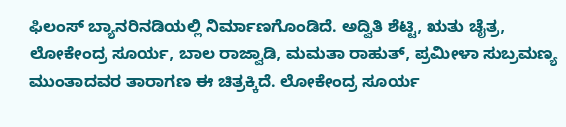ಫಿಲಂಸ್ ಬ್ಯಾನರಿನಡಿಯಲ್ಲಿ ನಿರ್ಮಾಣಗೊಂಡಿದೆ. ಅದ್ವಿತಿ ಶೆಟ್ಟಿ, ಋತು ಚೈತ್ರ, ಲೋಕೇಂದ್ರ ಸೂರ್ಯ, ಬಾಲ ರಾಜ್ವಾಡಿ, ಮಮತಾ ರಾಹುತ್, ಪ್ರಮೀಳಾ ಸುಬ್ರಮಣ್ಯ ಮುಂತಾದವರ ತಾರಾಗಣ ಈ ಚಿತ್ರಕ್ಕಿದೆ. ಲೋಕೇಂದ್ರ ಸೂರ್ಯ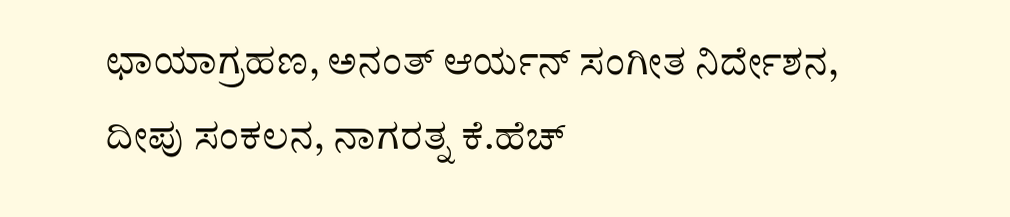ಛಾಯಾಗ್ರಹಣ, ಅನಂತ್ ಆರ್ಯನ್ ಸಂಗೀತ ನಿರ್ದೇಶನ, ದೀಪು ಸಂಕಲನ, ನಾಗರತ್ನ ಕೆ.ಹೆಚ್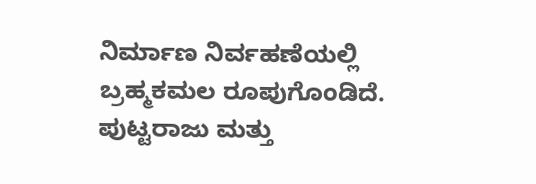ನಿರ್ಮಾಣ ನಿರ್ವಹಣೆಯಲ್ಲಿ ಬ್ರಹ್ಮಕಮಲ ರೂಪುಗೊಂಡಿದೆ. ಪುಟ್ಟರಾಜು ಮತ್ತು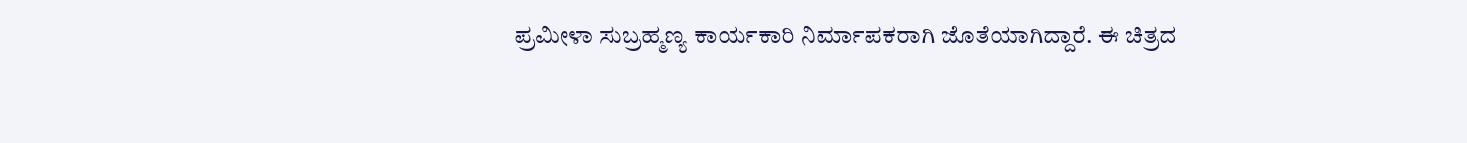ಪ್ರಮೀಳಾ ಸುಬ್ರಹ್ಮಣ್ಯ ಕಾರ್ಯಕಾರಿ ನಿರ್ಮಾಪಕರಾಗಿ ಜೊತೆಯಾಗಿದ್ದಾರೆ. ಈ ಚಿತ್ರದ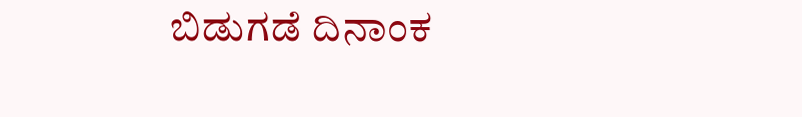ಬಿಡುಗಡೆ ದಿನಾಂಕ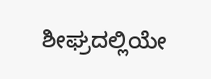ಶೀಘ್ರದಲ್ಲಿಯೇ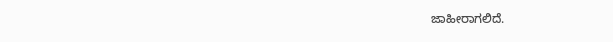ಜಾಹೀರಾಗಲಿದೆ.